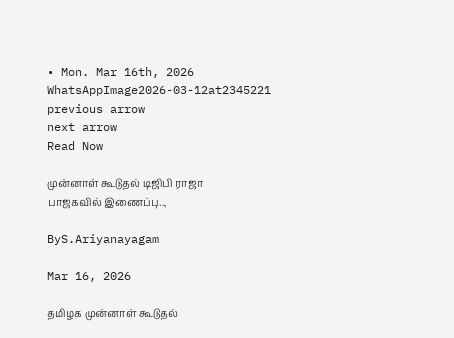• Mon. Mar 16th, 2026
WhatsAppImage2026-03-12at2345221
previous arrow
next arrow
Read Now

முன்னாள் கூடுதல் டிஜிபி ராஜா பாஜகவில் இணைப்பு..,

ByS.Ariyanayagam

Mar 16, 2026

தமிழக முன்னாள் கூடுதல்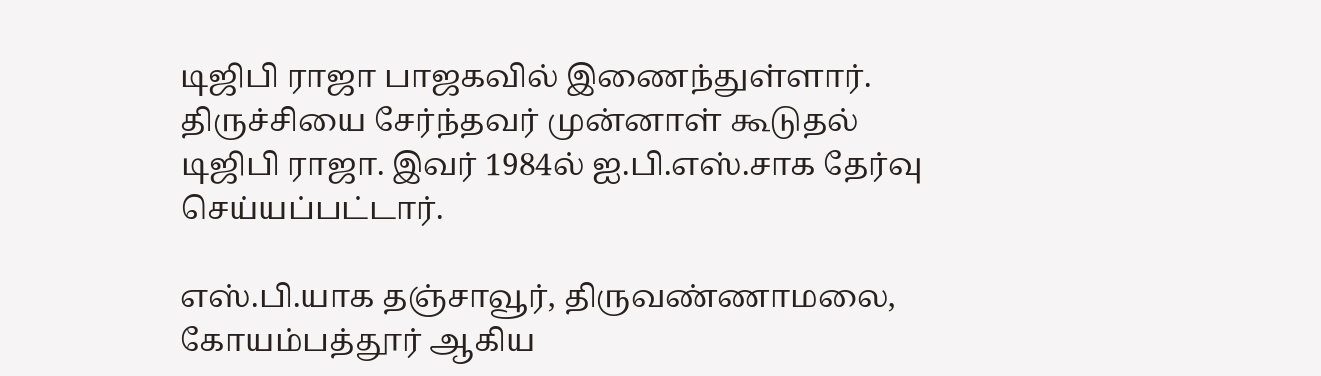டிஜிபி ராஜா பாஜகவில் இணைந்துள்ளார். திருச்சியை சேர்ந்தவர் முன்னாள் கூடுதல் டிஜிபி ராஜா. இவர் 1984ல் ஐ.பி.எஸ்.சாக தேர்வு செய்யப்பட்டார்.

எஸ்.பி.யாக தஞ்சாவூர், திருவண்ணாமலை, கோயம்பத்தூர் ஆகிய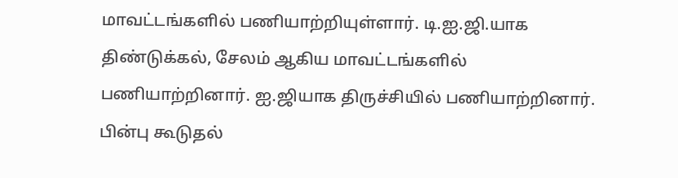மாவட்டங்களில் பணியாற்றியுள்ளார். டி.ஐ.ஜி.யாக திண்டுக்கல், சேலம் ஆகிய மாவட்டங்களில் பணியாற்றினார். ஐ.ஜியாக திருச்சியில் பணியாற்றினார். பின்பு கூடுதல்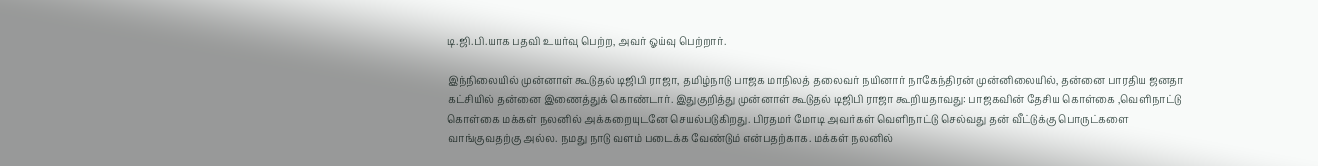டி.ஜி.பி.யாக பதவி உயர்வு பெற்ற, அவர் ஓய்வு பெற்றார்.

இந்நிலையில் முன்னாள் கூடுதல் டிஜிபி ராஜா, தமிழ்நாடு பாஜக மாநிலத் தலைவர் நயினார் நாகேந்திரன் முன்னிலையில், தன்னை பாரதிய ஜனதா கட்சியில் தன்னை இணைத்துக் கொண்டார். இதுகுறித்து முன்னாள் கூடுதல் டிஜிபி ராஜா கூறியதாவது: பாஜகவின் தேசிய கொள்கை ,வெளிநாட்டு கொள்கை மக்கள் நலனில் அக்கறையுடனே செயல்படுகிறது. பிரதமர் மோடி அவர்கள் வெளிநாட்டு செல்வது தன் வீட்டுக்கு பொருட்களை வாங்குவதற்கு அல்ல. நமது நாடு வளம் படைக்க வேண்டும் என்பதற்காக. மக்கள் நலனில்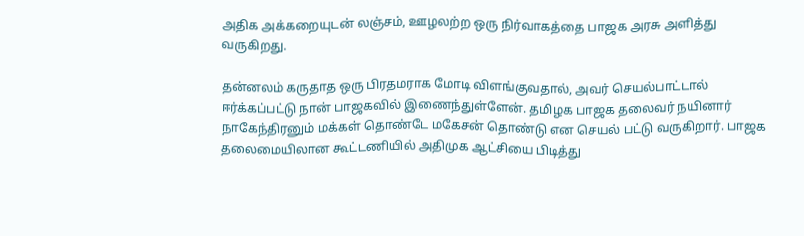அதிக அக்கறையுடன் லஞ்சம், ஊழலற்ற ஒரு நிர்வாகத்தை பாஜக அரசு அளித்து வருகிறது.

தன்னலம் கருதாத ஒரு பிரதமராக மோடி விளங்குவதால், அவர் செயல்பாட்டால் ஈர்க்கப்பட்டு நான் பாஜகவில் இணைந்துள்ளேன். தமிழக பாஜக தலைவர் நயினார் நாகேந்திரனும் மக்கள் தொண்டே மகேசன் தொண்டு என செயல் பட்டு வருகிறார். பாஜக தலைமையிலான கூட்டணியில் அதிமுக ஆட்சியை பிடித்து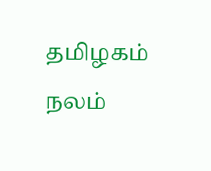தமிழகம் நலம்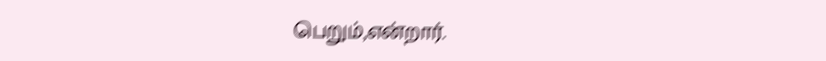பெறும்,என்றார்.